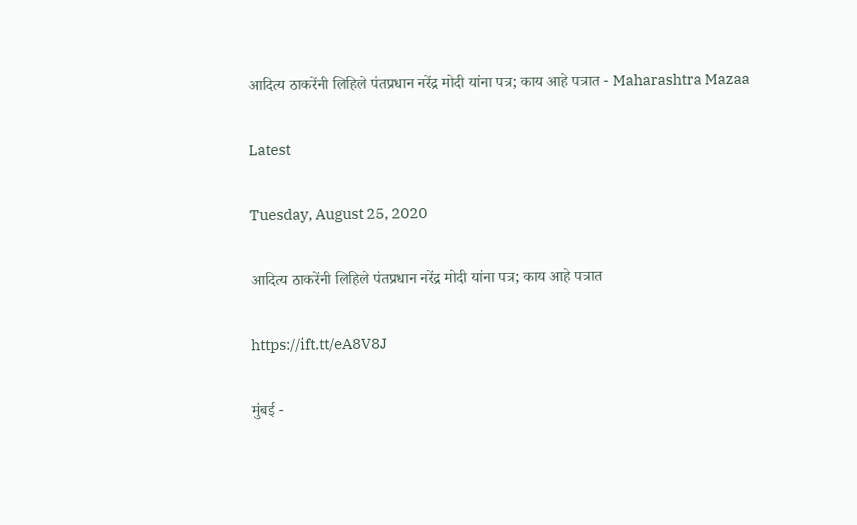आदित्य ठाकरेंनी लिहिले पंतप्रधान नरेंद्र मोदी यांना पत्र; काय आहे पत्रात - Maharashtra Mazaa

Latest

Tuesday, August 25, 2020

आदित्य ठाकरेंनी लिहिले पंतप्रधान नरेंद्र मोदी यांना पत्र; काय आहे पत्रात

https://ift.tt/eA8V8J

मुंबई -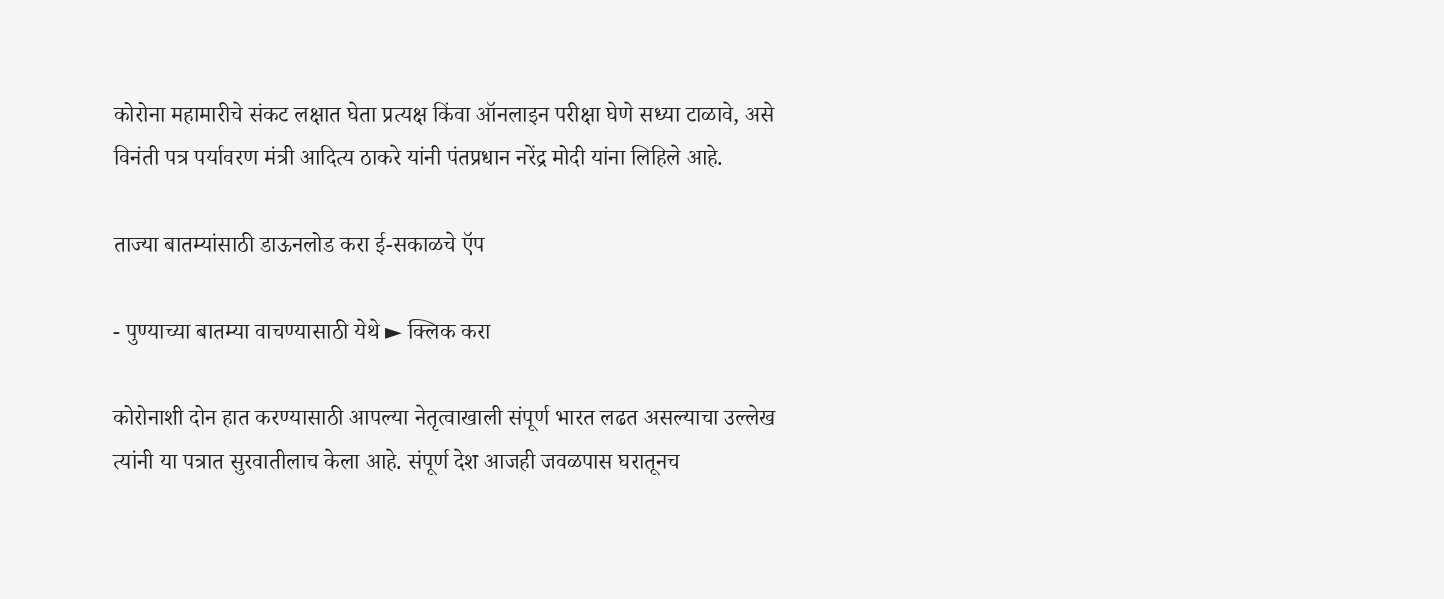कोरोना महामारीचे संकट लक्षात घेता प्रत्यक्ष किंवा ऑनलाइन परीक्षा घेणे सध्या टाळावे, असे विनंती पत्र पर्यावरण मंत्री आदित्य ठाकरे यांनी पंतप्रधान नरेंद्र मोदी यांना लिहिले आहे.

ताज्या बातम्यांसाठी डाऊनलोड करा ई-सकाळचे ऍप

- पुण्याच्या बातम्या वाचण्यासाठी येथे ► क्लिक करा

कोरोनाशी दोन हात करण्यासाठी आपल्या नेतृत्वाखाली संपूर्ण भारत लढत असल्याचा उल्लेख त्यांनी या पत्रात सुरवातीलाच केला आहे. संपूर्ण देश आजही जवळपास घरातूनच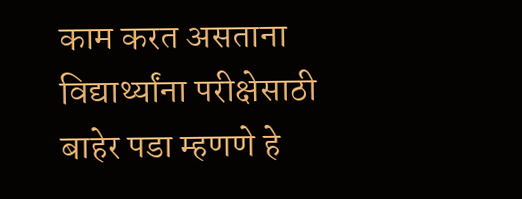काम करत असताना विद्यार्थ्यांना परीक्षेसाठी बाहेर पडा म्हणणे हे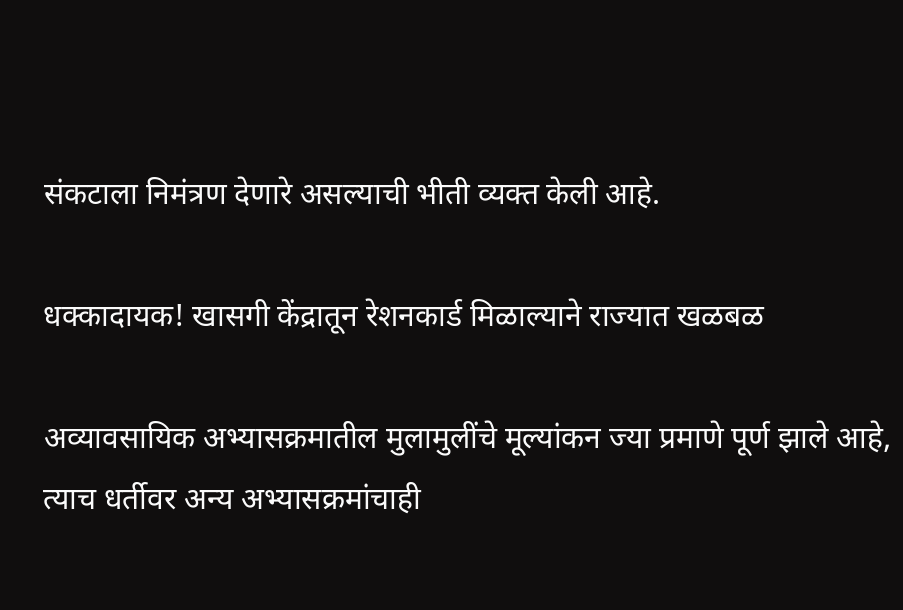संकटाला निमंत्रण देणारे असल्याची भीती व्यक्त केली आहे.

धक्कादायक! खासगी केंद्रातून रेशनकार्ड मिळाल्याने राज्यात खळबळ

अव्यावसायिक अभ्यासक्रमातील मुलामुलींचे मूल्यांकन ज्या प्रमाणे पूर्ण झाले आहे, त्याच धर्तीवर अन्य अभ्यासक्रमांचाही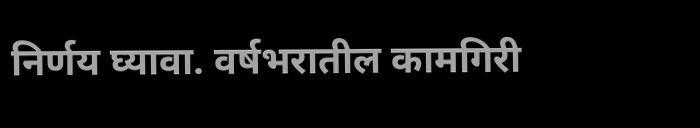निर्णय घ्यावा. वर्षभरातील कामगिरी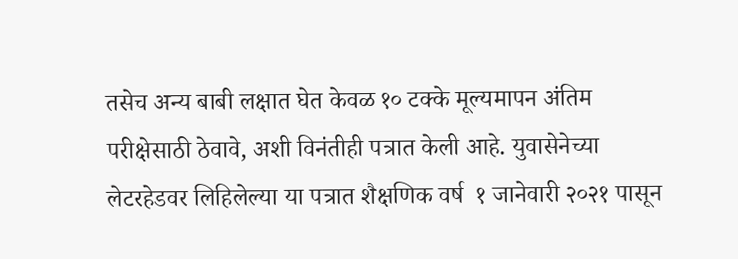तसेच अन्य बाबी लक्षात घेत केवळ १० टक्के मूल्यमापन अंतिम परीक्षेसाठी ठेवावे, अशी विनंतीही पत्रात केली आहे. युवासेनेच्या लेटरहेडवर लिहिलेल्या या पत्रात शैक्षणिक वर्ष ‍ १ जानेवारी २०‍‍‌२१ पासून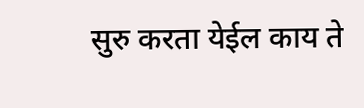सुरु करता येईल काय ते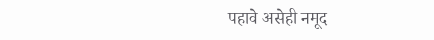पहावे असेही नमूद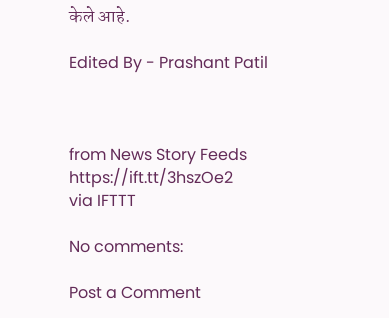केले आहे.

Edited By - Prashant Patil



from News Story Feeds https://ift.tt/3hszOe2
via IFTTT

No comments:

Post a Comment